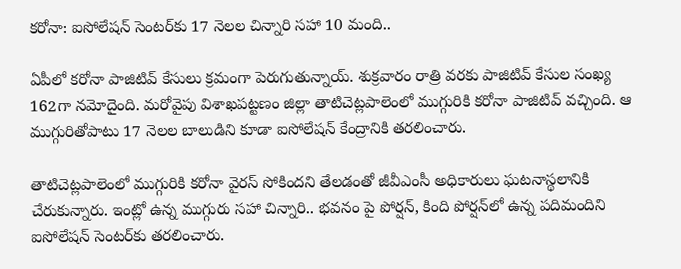కరోనా: ఐసోలేషన్ సెంటర్‌కు 17 నెలల చిన్నారి సహా 10 మంది..

ఏపీలో కరోనా పాజిటివ్ కేసులు క్రమంగా పెరుగుతున్నాయ్. శుక్రవారం రాత్రి వరకు పాజిటివ్ కేసుల సంఖ్య 162గా నమోదైంది. మరోవైపు విశాఖపట్టణం జిల్లా తాటిచెట్లపాలెంలో ముగ్గురికి కరోనా పాజిటివ్ వచ్చింది. ఆ ముగ్గురితోపాటు 17 నెలల బాలుడిని కూడా ఐసోలేషన్ కేంద్రానికి తరలించారు.

తాటిచెట్లపాలెంలో ముగ్గురికి కరోనా వైరస్ సోకిందని తేలడంతో జీవీఎంసీ అధికారులు ఘటనాస్థలానికి చేరుకున్నారు. ఇంట్లో ఉన్న ముగ్గురు సహా చిన్నారి.. భవనం పై పోర్షన్, కింది పోర్షన్‌లో ఉన్న పదిమందిని ఐసోలేషన్ సెంటర్‌కు తరలించారు.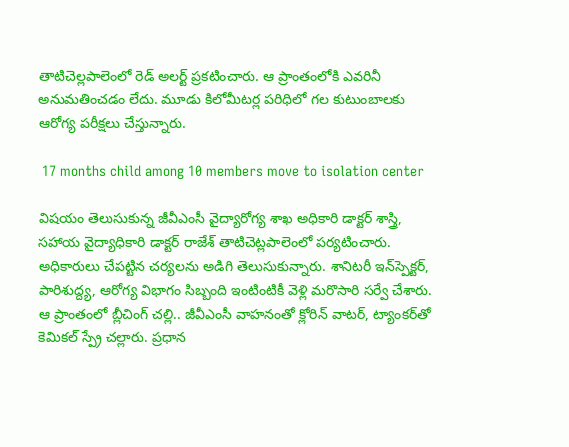తాటిచెల్లపాలెంలో రెడ్ అలర్ట్ ప్రకటించారు. ఆ ప్రాంతంలోకి ఎవరినీ అనుమతించడం లేదు. మూడు కిలోమీటర్ల పరిధిలో గల కుటుంబాలకు ఆరోగ్య పరీక్షలు చేస్తున్నారు.

 17 months child among 10 members move to isolation center

విషయం తెలుసుకున్న జీవీఎంసీ వైద్యారోగ్య శాఖ అధికారి డాక్టర్ శాస్త్రి, సహాయ వైద్యాధికారి డాక్టర్ రాజేశ్ తాటిచెట్లపాలెంలో పర్యటించారు. అధికారులు చేపట్టిన చర్యలను అడిగి తెలుసుకున్నారు. శానిటరీ ఇన్‌స్పెక్టర్, పారిశుద్ద్య, ఆరోగ్య విభాగం సిబ్బంది ఇంటింటికీ వెళ్లి మరొసారి సర్వే చేశారు. ఆ ప్రాంతంలో బ్లీచింగ్ చల్లి.. జీవీఎంసీ వాహనంతో క్లోరిన్ వాటర్, ట్యాంకర్‌తో కెమికల్ స్ప్రే చల్లారు. ప్రధాన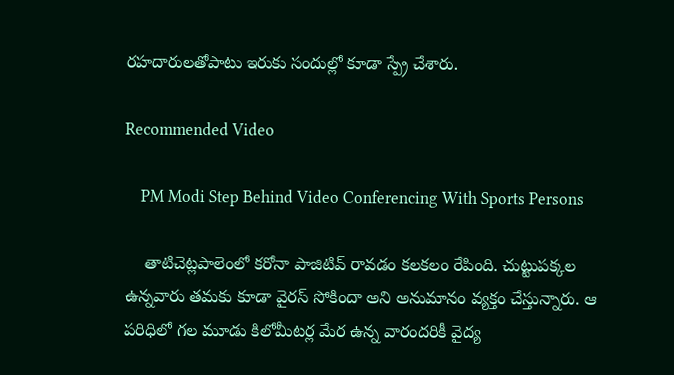రహదారులతోపాటు ఇరుకు సందుల్లో కూడా స్ప్రే చేశారు.

Recommended Video

    PM Modi Step Behind Video Conferencing With Sports Persons

    తాటిచెట్లపాలెంలో కరోనా పాజిటివ్ రావడం కలకలం రేపింది. చుట్టుపక్కల ఉన్నవారు తమకు కూడా వైరస్ సోకిందా అని అనుమానం వ్యక్తం చేస్తున్నారు. ఆ పరిధిలో గల మూడు కిలోమీటర్ల మేర ఉన్న వారందరికీ వైద్య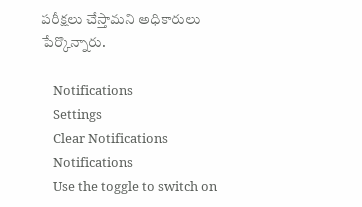పరీక్షలు చేస్తామని అధికారులు పేర్కొన్నారు.

    Notifications
    Settings
    Clear Notifications
    Notifications
    Use the toggle to switch on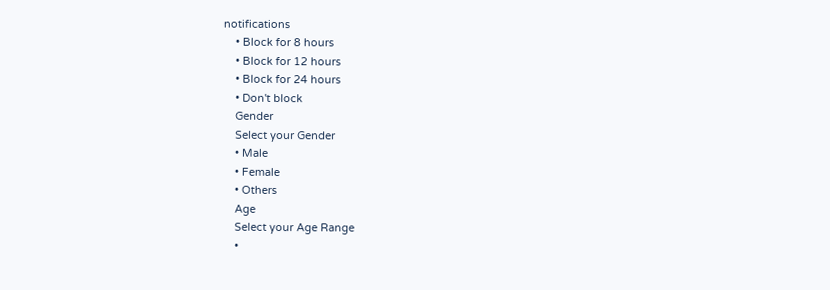notifications
    • Block for 8 hours
    • Block for 12 hours
    • Block for 24 hours
    • Don't block
    Gender
    Select your Gender
    • Male
    • Female
    • Others
    Age
    Select your Age Range
    •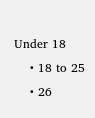Under 18
    • 18 to 25
    • 26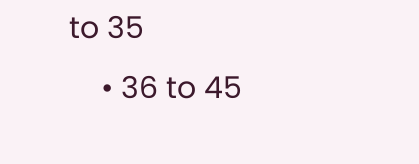to 35
    • 36 to 45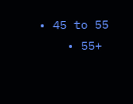• 45 to 55
    • 55+